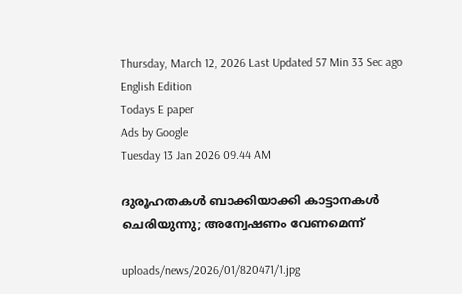Thursday, March 12, 2026 Last Updated 57 Min 33 Sec ago English Edition
Todays E paper
Ads by Google
Tuesday 13 Jan 2026 09.44 AM

ദുരൂഹതകള്‍ ബാക്കിയാക്കി കാട്ടാനകള്‍ ചെരിയുന്നു; അന്വേഷണം വേണമെന്ന്‌

uploads/news/2026/01/820471/1.jpg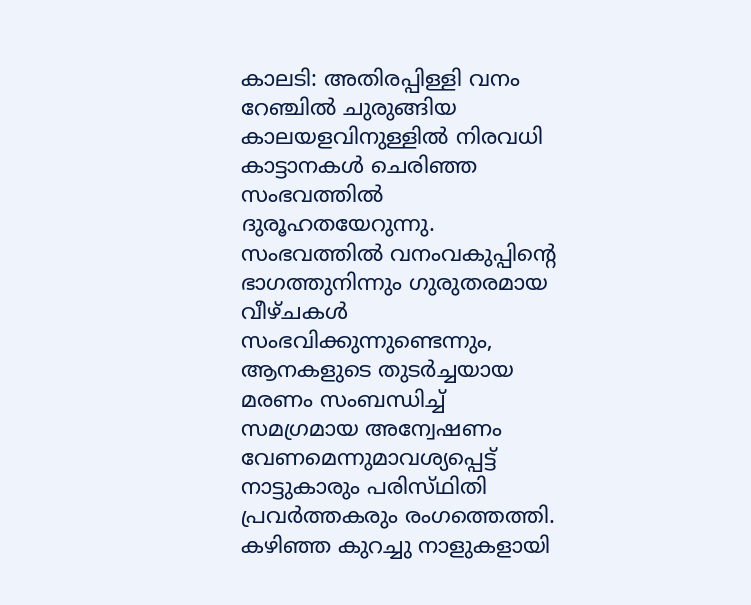കാലടി: അതിരപ്പിള്ളി വനം റേഞ്ചില്‍ ചുരുങ്ങിയ കാലയളവിനുള്ളില്‍ നിരവധി കാട്ടാനകള്‍ ചെരിഞ്ഞ സംഭവത്തില്‍ ദുരൂഹതയേറുന്നു. സംഭവത്തില്‍ വനംവകുപ്പിന്റെ ഭാഗത്തുനിന്നും ഗുരുതരമായ വീഴ്‌ചകള്‍ സംഭവിക്കുന്നുണ്ടെന്നും, ആനകളുടെ തുടര്‍ച്ചയായ മരണം സംബന്ധിച്ച്‌ സമഗ്രമായ അന്വേഷണം വേണമെന്നുമാവശ്യപ്പെട്ട്‌ നാട്ടുകാരും പരിസ്‌ഥിതി പ്രവര്‍ത്തകരും രംഗത്തെത്തി.
കഴിഞ്ഞ കുറച്ചു നാളുകളായി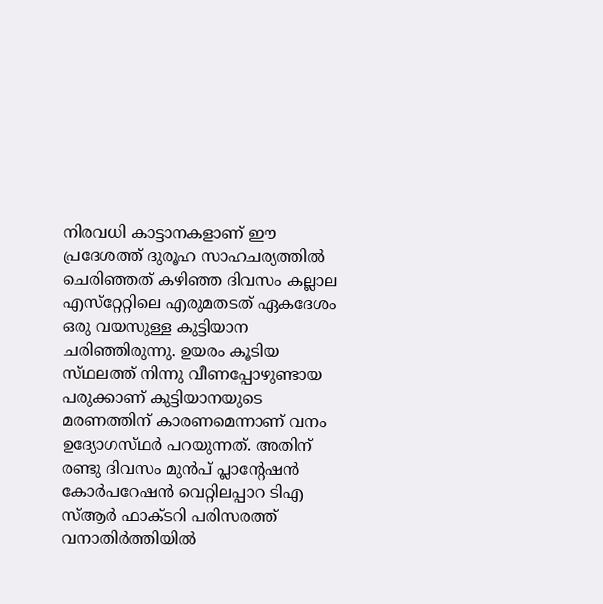നിരവധി കാട്ടാനകളാണ്‌ ഈ പ്രദേശത്ത്‌ ദുരൂഹ സാഹചര്യത്തില്‍ ചെരിഞ്ഞത്‌ കഴിഞ്ഞ ദിവസം കല്ലാല എസ്‌റ്റേറ്റിലെ എരുമതടത്‌ ഏകദേശം ഒരു വയസുള്ള കുട്ടിയാന ചരിഞ്ഞിരുന്നു. ഉയരം കൂടിയ സ്‌ഥലത്ത്‌ നിന്നു വീണപ്പോഴുണ്ടായ പരുക്കാണ്‌ കുട്ടിയാനയുടെ മരണത്തിന്‌ കാരണമെന്നാണ്‌ വനം ഉദ്യോഗസ്‌ഥര്‍ പറയുന്നത്‌. അതിന്‌ രണ്ടു ദിവസം മുന്‍പ്‌ പ്ലാന്റേഷന്‍ കോര്‍പറേഷന്‍ വെറ്റിലപ്പാറ ടിഎ സ്‌ആര്‍ ഫാക്‌ടറി പരിസരത്ത്‌ വനാതിര്‍ത്തിയില്‍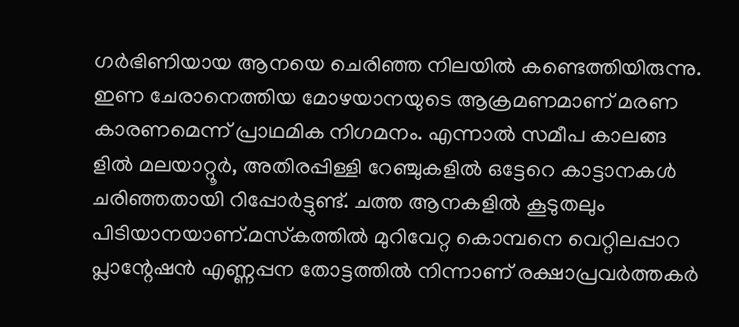ഗര്‍ഭിണിയായ ആനയെ ചെരിഞ്ഞ നിലയില്‍ കണ്ടെത്തിയിരുന്നു. ഇണ ചേരാനെത്തിയ മോഴയാനയുടെ ആക്രമണമാണ്‌ മരണ കാരണമെന്ന്‌ പ്രാഥമിക നിഗമനം. എന്നാല്‍ സമീപ കാലങ്ങ ളില്‍ മലയാറ്റൂര്‍, അതിരപ്പിള്ളി റേഞ്ചുകളില്‍ ഒട്ടേറെ കാട്ടാനകള്‍ ചരിഞ്ഞതായി റിപ്പോര്‍ട്ടുണ്ട്‌. ചത്ത ആനകളില്‍ കൂടുതലും പിടിയാനയാണ്‌.മസ്‌കത്തില്‍ മുറിവേറ്റ കൊമ്പനെ വെറ്റിലപ്പാറ പ്ലാന്റേഷന്‍ എണ്ണപ്പന തോട്ടത്തില്‍ നിന്നാണ്‌ രക്ഷാപ്രവര്‍ത്തകര്‍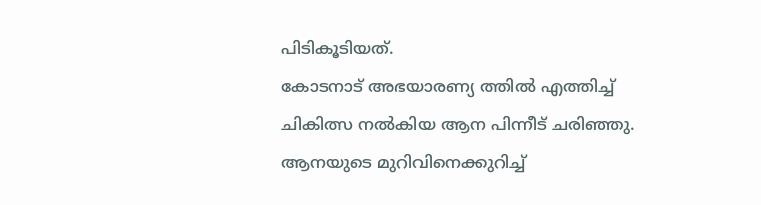പിടികൂടിയത്‌.
കോടനാട്‌ അഭയാരണ്യ ത്തില്‍ എത്തിച്ച്‌ ചികിത്സ നല്‍കിയ ആന പിന്നീട്‌ ചരിഞ്ഞു. ആനയുടെ മുറിവിനെക്കുറിച്ച്‌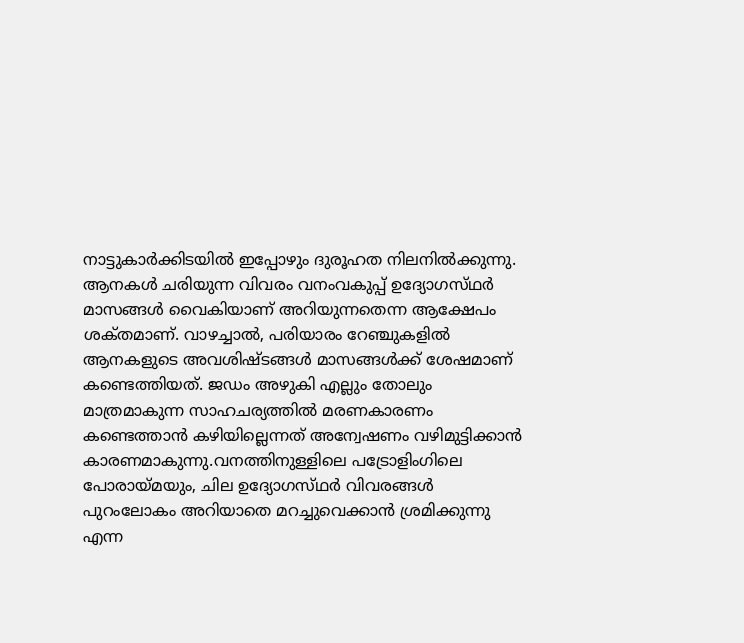നാട്ടുകാര്‍ക്കിടയില്‍ ഇപ്പോഴും ദുരൂഹത നിലനില്‍ക്കുന്നു. ആനകള്‍ ചരിയുന്ന വിവരം വനംവകുപ്പ്‌ ഉദ്യോഗസ്‌ഥര്‍ മാസങ്ങള്‍ വൈകിയാണ്‌ അറിയുന്നതെന്ന ആക്ഷേപം ശക്‌തമാണ്‌. വാഴച്ചാല്‍, പരിയാരം റേഞ്ചുകളില്‍ ആനകളുടെ അവശിഷ്‌ടങ്ങള്‍ മാസങ്ങള്‍ക്ക്‌ ശേഷമാണ്‌ കണ്ടെത്തിയത്‌. ജഡം അഴുകി എല്ലും തോലും മാത്രമാകുന്ന സാഹചര്യത്തില്‍ മരണകാരണം കണ്ടെത്താന്‍ കഴിയില്ലെന്നത്‌ അന്വേഷണം വഴിമുട്ടിക്കാന്‍ കാരണമാകുന്നു.വനത്തിനുള്ളിലെ പട്രോളിംഗിലെ പോരായ്‌മയും, ചില ഉദ്യോഗസ്‌ഥര്‍ വിവരങ്ങള്‍ പുറംലോകം അറിയാതെ മറച്ചുവെക്കാന്‍ ശ്രമിക്കുന്നു എന്ന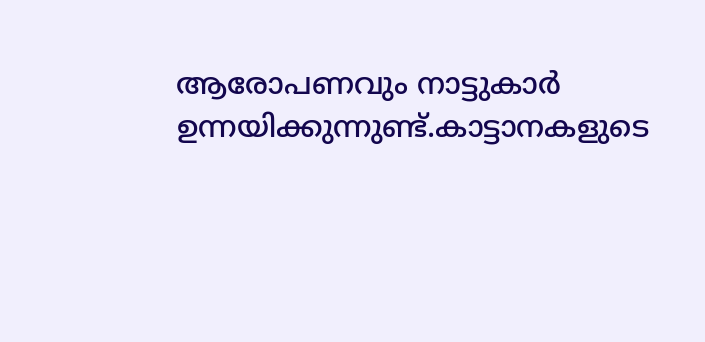ആരോപണവും നാട്ടുകാര്‍ ഉന്നയിക്കുന്നുണ്ട്‌.കാട്ടാനകളുടെ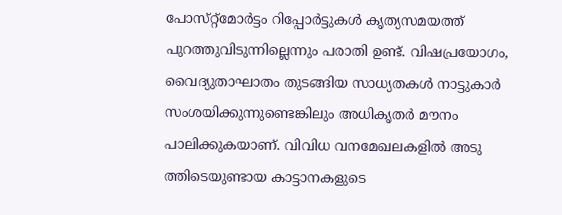പോസ്‌റ്റ്മോര്‍ട്ടം റിപ്പോര്‍ട്ടുകള്‍ കൃത്യസമയത്ത്‌ പുറത്തുവിടുന്നില്ലെന്നും പരാതി ഉണ്ട്‌. വിഷപ്രയോഗം, വൈദ്യുതാഘാതം തുടങ്ങിയ സാധ്യതകള്‍ നാട്ടുകാര്‍ സംശയിക്കുന്നുണ്ടെങ്കിലും അധികൃതര്‍ മൗനം പാലിക്കുകയാണ്‌. വിവിധ വനമേഖലകളില്‍ അടു ത്തിടെയുണ്ടായ കാട്ടാനകളുടെ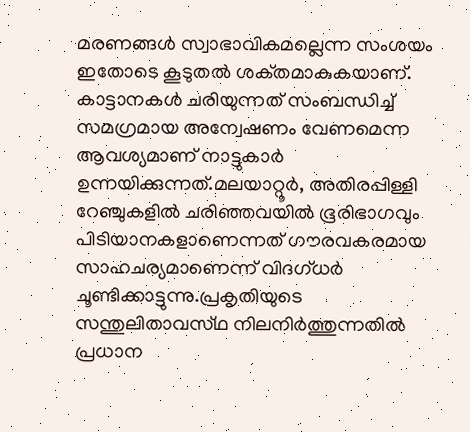മരണങ്ങള്‍ സ്വാഭാവികമല്ലെന്ന സംശയം ഇതോടെ കൂടുതല്‍ ശക്‌തമാകുകയാണ്‌.
കാട്ടാനകള്‍ ചരിയുന്നത്‌ സംബന്ധിച്ച്‌ സമഗ്രമായ അന്വേഷണം വേണമെന്ന ആവശ്യമാണ്‌ നാട്ടുകാര്‍ ഉന്നയിക്കുന്നത്‌.മലയാറ്റൂര്‍, അതിരപ്പിള്ളി റേഞ്ചുകളില്‍ ചരിഞ്ഞവയില്‍ ഭൂരിഭാഗവും പിടിയാനകളാണെന്നത്‌ ഗൗരവകരമായ സാഹചര്യമാണെന്ന്‌ വിദഗ്‌ധര്‍ ചൂണ്ടിക്കാട്ടുന്നു.പ്രകൃതിയുടെ സന്തുലിതാവസ്‌ഥ നിലനിര്‍ത്തുന്നതില്‍ പ്രധാന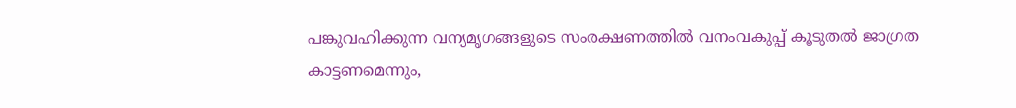പങ്കുവഹിക്കുന്ന വന്യമൃഗങ്ങളുടെ സംരക്ഷണത്തില്‍ വനംവകുപ്പ്‌ കൂടുതല്‍ ജാഗ്രത കാട്ടണമെന്നും,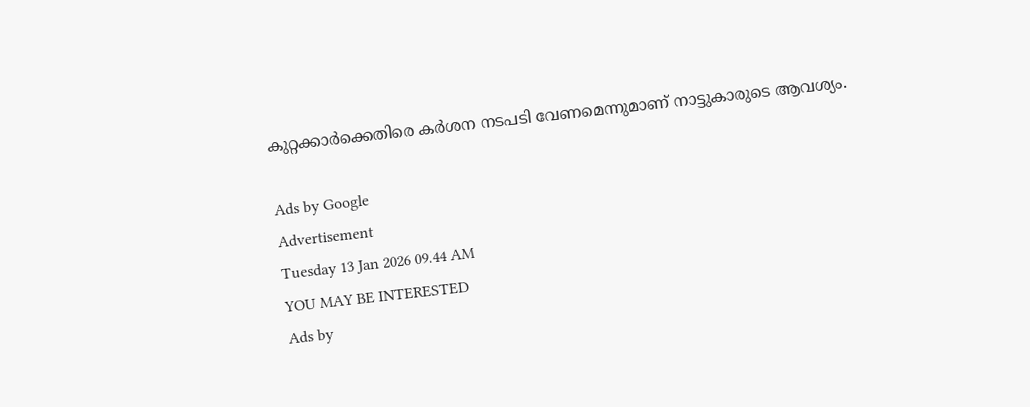കുറ്റക്കാര്‍ക്കെതിരെ കര്‍ശന നടപടി വേണമെന്നുമാണ്‌ നാട്ടുകാരുടെ ആവശ്യം.

Ads by Google
Advertisement
Tuesday 13 Jan 2026 09.44 AM
YOU MAY BE INTERESTED
Ads by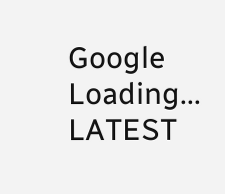Google
Loading...
LATEST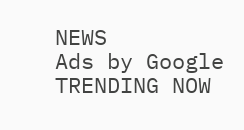NEWS
Ads by Google
TRENDING NOW